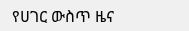የሀገር ውስጥ ዜና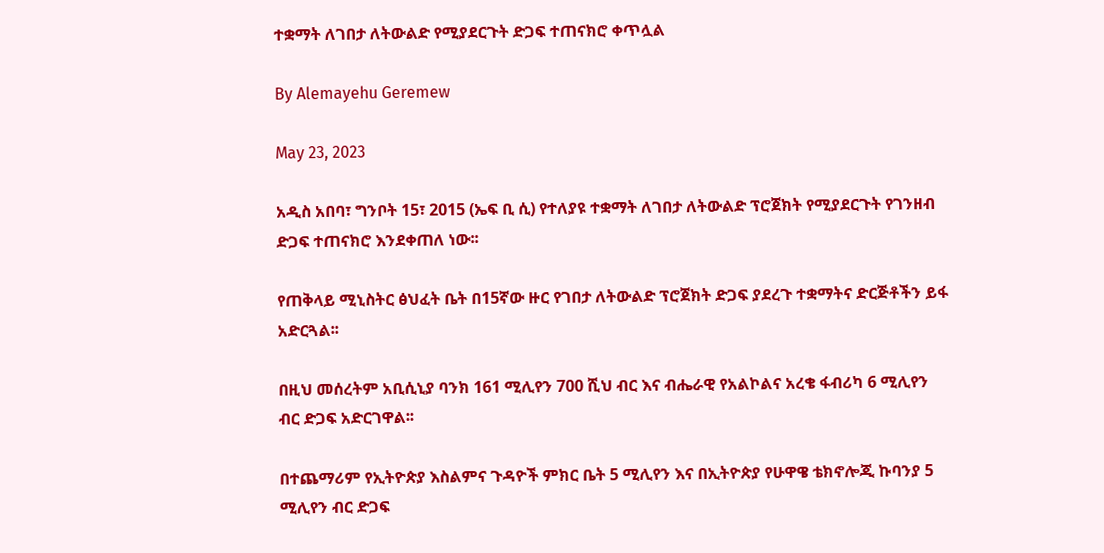ተቋማት ለገበታ ለትውልድ የሚያደርጉት ድጋፍ ተጠናክሮ ቀጥሏል

By Alemayehu Geremew

May 23, 2023

አዲስ አበባ፣ ግንቦት 15፣ 2015 (ኤፍ ቢ ሲ) የተለያዩ ተቋማት ለገበታ ለትውልድ ፕሮጀክት የሚያደርጉት የገንዘብ ድጋፍ ተጠናክሮ እንደቀጠለ ነው፡፡

የጠቅላይ ሚኒስትር ፅህፈት ቤት በ15ኛው ዙር የገበታ ለትውልድ ፕሮጀክት ድጋፍ ያደረጉ ተቋማትና ድርጅቶችን ይፋ አድርጓል፡፡

በዚህ መሰረትም አቢሲኒያ ባንክ 161 ሚሊየን 700 ሺህ ብር እና ብሔራዊ የአልኮልና አረቄ ፋብሪካ 6 ሚሊየን ብር ድጋፍ አድርገዋል፡፡

በተጨማሪም የኢትዮጵያ እስልምና ጉዳዮች ምክር ቤት 5 ሚሊየን እና በኢትዮጵያ የሁዋዌ ቴክኖሎጂ ኩባንያ 5 ሚሊየን ብር ድጋፍ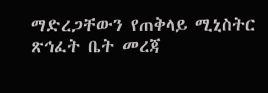ማድረጋቸውን የጠቅላይ ሚኒስትር ጽኅፈት ቤት መረጃ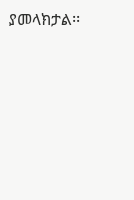ያመላክታል፡፡